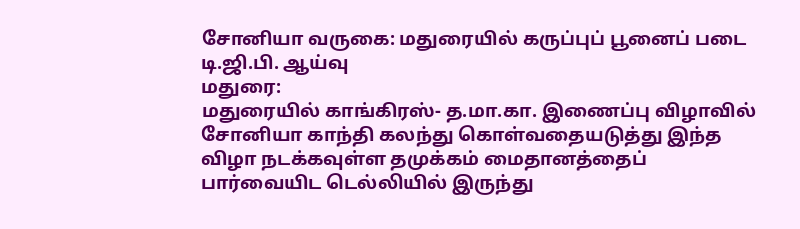சோனியா வருகை: மதுரையில் கருப்புப் பூனைப் படை டி.ஜி.பி. ஆய்வு
மதுரை:
மதுரையில் காங்கிரஸ்- த.மா.கா. இணைப்பு விழாவில் சோனியா காந்தி கலந்து கொள்வதையடுத்து இந்த விழா நடக்கவுள்ள தமுக்கம் மைதானத்தைப் பார்வையிட டெல்லியில் இருந்து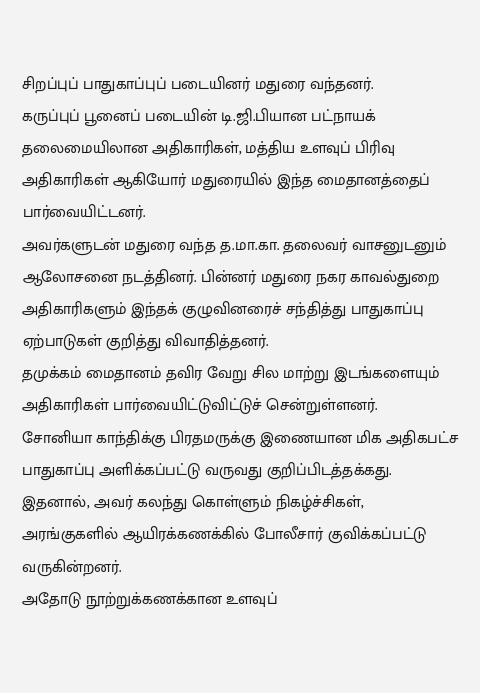சிறப்புப் பாதுகாப்புப் படையினர் மதுரை வந்தனர்.
கருப்புப் பூனைப் படையின் டி.ஜி.பியான பட்நாயக் தலைமையிலான அதிகாரிகள், மத்திய உளவுப் பிரிவு அதிகாரிகள் ஆகியோர் மதுரையில் இந்த மைதானத்தைப் பார்வையிட்டனர்.
அவர்களுடன் மதுரை வந்த த.மா.கா. தலைவர் வாசனுடனும் ஆலோசனை நடத்தினர். பின்னர் மதுரை நகர காவல்துறை அதிகாரிகளும் இந்தக் குழுவினரைச் சந்தித்து பாதுகாப்பு ஏற்பாடுகள் குறித்து விவாதித்தனர்.
தமுக்கம் மைதானம் தவிர வேறு சில மாற்று இடங்களையும் அதிகாரிகள் பார்வையிட்டுவிட்டுச் சென்றுள்ளனர்.
சோனியா காந்திக்கு பிரதமருக்கு இணையான மிக அதிகபட்ச பாதுகாப்பு அளிக்கப்பட்டு வருவது குறிப்பிடத்தக்கது. இதனால், அவர் கலந்து கொள்ளும் நிகழ்ச்சிகள், அரங்குகளில் ஆயிரக்கணக்கில் போலீசார் குவிக்கப்பட்டு வருகின்றனர்.
அதோடு நூற்றுக்கணக்கான உளவுப்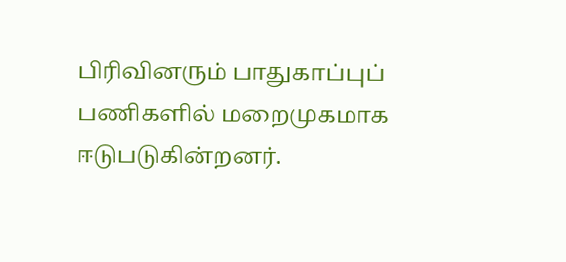பிரிவினரும் பாதுகாப்புப் பணிகளில் மறைமுகமாக ஈடுபடுகின்றனர்.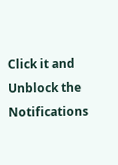Click it and Unblock the Notifications